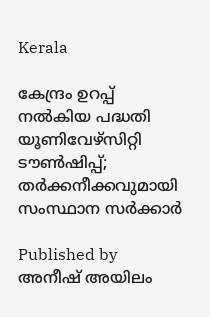Kerala

കേന്ദ്രം ഉറപ്പ് നല്‍കിയ പദ്ധതി യൂണിവേഴ്സിറ്റി ടൗണ്‍ഷിപ്പ്; തര്‍ക്കനീക്കവുമായി സംസ്ഥാന സര്‍ക്കാര്‍

Published by
അനീഷ് അയിലം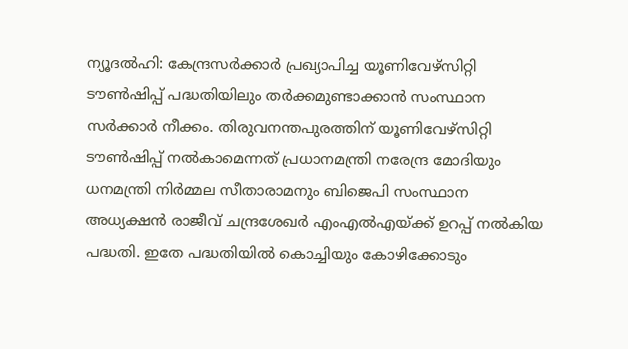ന്യൂദല്‍ഹി: കേന്ദ്രസര്‍ക്കാര്‍ പ്രഖ്യാപിച്ച യൂണിവേഴ്‌സിറ്റി ടൗണ്‍ഷിപ്പ് പദ്ധതിയിലും തര്‍ക്കമുണ്ടാക്കാന്‍ സംസ്ഥാന സര്‍ക്കാര്‍ നീക്കം. തിരുവനന്തപുരത്തിന് യൂണിവേഴ്‌സിറ്റി ടൗണ്‍ഷിപ്പ് നല്‍കാമെന്നത് പ്രധാനമന്ത്രി നരേന്ദ്ര മോദിയും ധനമന്ത്രി നിര്‍മ്മല സീതാരാമനും ബിജെപി സംസ്ഥാന അധ്യക്ഷന്‍ രാജീവ് ചന്ദ്രശേഖര്‍ എംഎല്‍എയ്‌ക്ക് ഉറപ്പ് നല്‍കിയ പദ്ധതി. ഇതേ പദ്ധതിയില്‍ കൊച്ചിയും കോഴിക്കോടും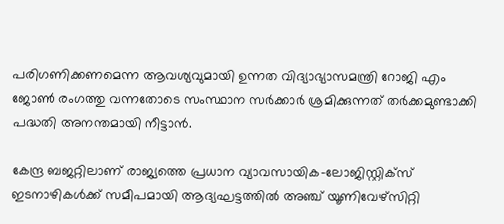പരിഗണിക്കണമെന്ന ആവശ്യവുമായി ഉന്നത വിദ്യാഭ്യാസമന്ത്രി റോജി എം ജോണ്‍ രംഗത്തു വന്നതോടെ സംസ്ഥാന സര്‍ക്കാര്‍ ശ്രമിക്കുന്നത് തര്‍ക്കമുണ്ടാക്കി പദ്ധതി അനന്തമായി നീട്ടാന്‍.

കേന്ദ്ര ബജറ്റിലാണ് രാജ്യത്തെ പ്രധാന വ്യാവസായിക-ലോജിസ്റ്റിക്‌സ് ഇടനാഴികള്‍ക്ക് സമീപമായി ആദ്യഘട്ടത്തില്‍ അഞ്ച് യൂണിവേഴ്‌സിറ്റി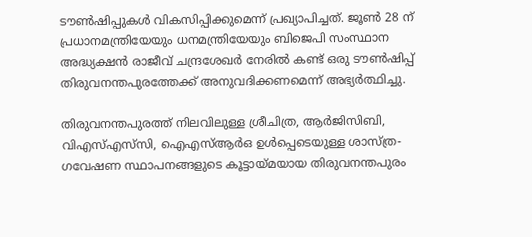ടൗണ്‍ഷിപ്പുകള്‍ വികസിപ്പിക്കുമെന്ന് പ്രഖ്യാപിച്ചത്. ജൂണ്‍ 28 ന് പ്രധാനമന്ത്രിയേയും ധനമന്ത്രിയേയും ബിജെപി സംസ്ഥാന അദ്ധ്യക്ഷന്‍ രാജീവ് ചന്ദ്രശേഖര്‍ നേരില്‍ കണ്ട് ഒരു ടൗണ്‍ഷിപ്പ് തിരുവനന്തപുരത്തേക്ക് അനുവദിക്കണമെന്ന് അഭ്യര്‍ത്ഥിച്ചു.

തിരുവനന്തപുരത്ത് നിലവിലുള്ള ശ്രീചിത്ര, ആര്‍ജിസിബി, വിഎസ്എസ്‌സി, ഐഎസ്ആര്‍ഒ ഉള്‍പ്പെടെയുള്ള ശാസ്ത്ര-ഗവേഷണ സ്ഥാപനങ്ങളുടെ കൂട്ടായ്‌മയായ തിരുവനന്തപുരം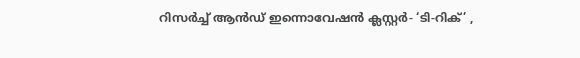റിസര്‍ച്ച് ആന്‍ഡ് ഇന്നൊവേഷന്‍ ക്ലസ്റ്റര്‍- ‘ടി-റിക്’ ,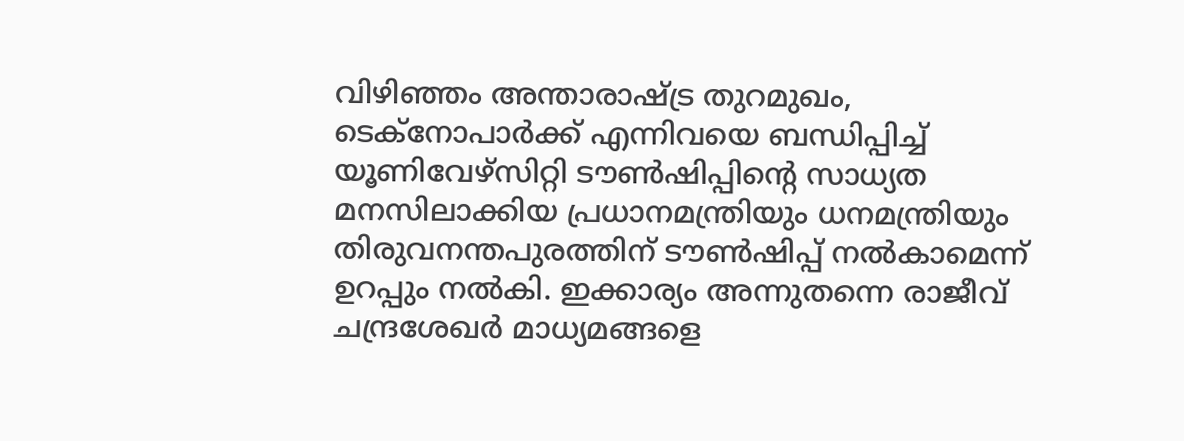വിഴിഞ്ഞം അന്താരാഷ്‌ട്ര തുറമുഖം, ടെക്‌നോപാര്‍ക്ക് എന്നിവയെ ബന്ധിപ്പിച്ച് യൂണിവേഴ്‌സിറ്റി ടൗണ്‍ഷിപ്പിന്റെ സാധ്യത മനസിലാക്കിയ പ്രധാനമന്ത്രിയും ധനമന്ത്രിയും തിരുവനന്തപുരത്തിന് ടൗണ്‍ഷിപ്പ് നല്‍കാമെന്ന് ഉറപ്പും നല്‍കി. ഇക്കാര്യം അന്നുതന്നെ രാജീവ് ചന്ദ്രശേഖര്‍ മാധ്യമങ്ങളെ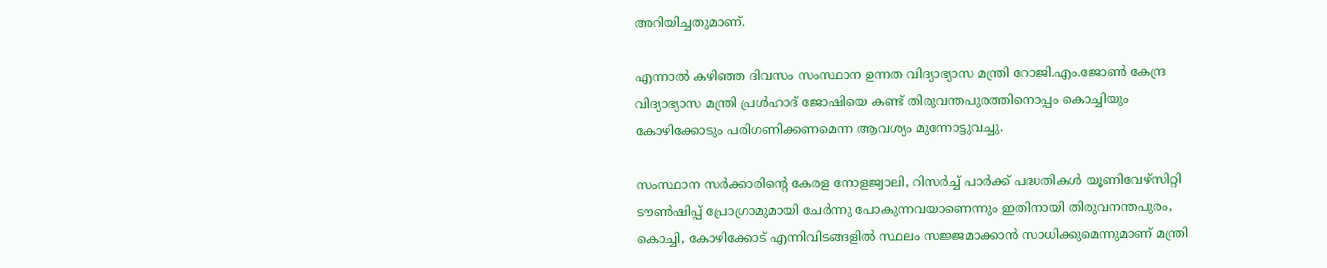അറിയിച്ചതുമാണ്.

എന്നാല്‍ കഴിഞ്ഞ ദിവസം സംസ്ഥാന ഉന്നത വിദ്യാഭ്യാസ മന്ത്രി റോജി.എം.ജോണ്‍ കേന്ദ്ര വിദ്യാഭ്യാസ മന്ത്രി പ്രള്‍ഹാദ് ജോഷിയെ കണ്ട് തിരുവന്തപുരത്തിനൊപ്പം കൊച്ചിയും കോഴിക്കോടും പരിഗണിക്കണമെന്ന ആവശ്യം മുന്നോട്ടുവച്ചു.

സംസ്ഥാന സര്‍ക്കാരിന്റെ കേരള നോളജ്വാലി, റിസര്‍ച്ച് പാര്‍ക്ക് പദ്ധതികള്‍ യൂണിവേഴ്സിറ്റി ടൗണ്‍ഷിപ്പ് പ്രോഗ്രാമുമായി ചേര്‍ന്നു പോകുന്നവയാണെന്നും ഇതിനായി തിരുവനന്തപുരം, കൊച്ചി, കോഴിക്കോട് എന്നിവിടങ്ങളില്‍ സ്ഥലം സജ്ജമാക്കാന്‍ സാധിക്കുമെന്നുമാണ് മന്ത്രി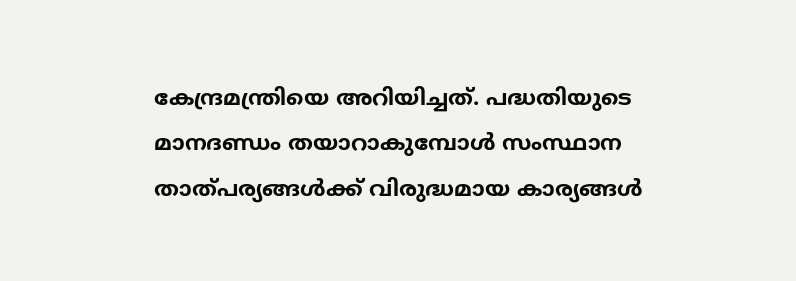കേന്ദ്രമന്ത്രിയെ അറിയിച്ചത്. പദ്ധതിയുടെ മാനദണ്ഡം തയാറാകുമ്പോള്‍ സംസ്ഥാന താത്പര്യങ്ങള്‍ക്ക് വിരുദ്ധമായ കാര്യങ്ങള്‍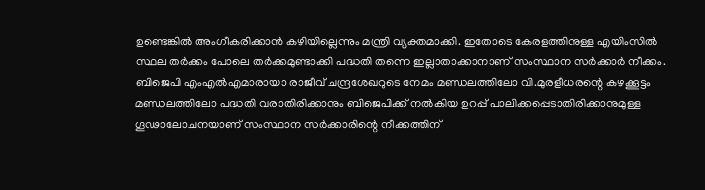ഉണ്ടെങ്കില്‍ അംഗീകരിക്കാന്‍ കഴിയില്ലെന്നും മന്ത്രി വ്യക്തമാക്കി. ഇതോടെ കേരളത്തിനുള്ള എയിംസില്‍ സ്ഥല തര്‍ക്കം പോലെ തര്‍ക്കമുണ്ടാക്കി പദ്ധതി തന്നെ ഇല്ലാതാക്കാനാണ് സംസ്ഥാന സര്‍ക്കാര്‍ നീക്കം. ബിജെപി എംഎല്‍എമാരായാ രാജീവ് ചന്ദ്രശേഖറുടെ നേമം മണ്ഡലത്തിലോ വി.മുരളീധരന്റെ കഴക്കൂട്ടം മണ്ഡലത്തിലോ പദ്ധതി വരാതിരിക്കാനും ബിജെപിക്ക് നല്‍കിയ ഉറപ്പ് പാലിക്കപ്പെടാതിരിക്കാനുമുള്ള ഗൂഢാലോചനയാണ് സംസ്ഥാന സര്‍ക്കാരിന്റെ നീക്കത്തിന്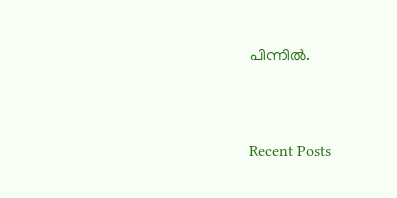പിന്നില്‍.



Recent Posts